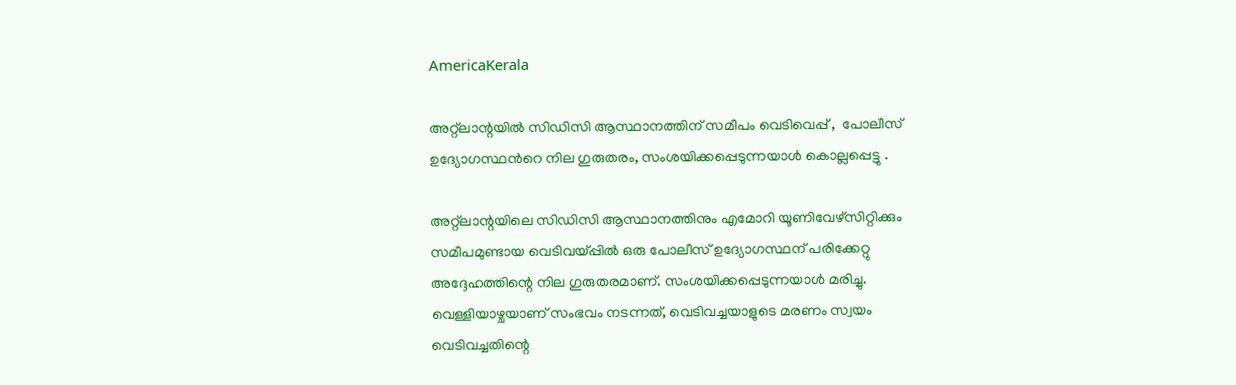AmericaKerala

അറ്റ്‌ലാന്റയിൽ സിഡിസി ആസ്ഥാനത്തിന് സമീപം വെടിവെപ്പ്‌ ,  പോലീസ് ഉദ്യോഗസ്ഥൻറെ നില ഗുരുതരം, സംശയിക്കപ്പെടുന്നയാൾ കൊല്ലപ്പെട്ടു .

അറ്റ്ലാന്റയിലെ സിഡിസി ആസ്ഥാനത്തിനും എമോറി യൂണിവേഴ്സിറ്റിക്കും സമീപമുണ്ടായ വെടിവയ്പ്പിൽ ഒരു പോലീസ് ഉദ്യോഗസ്ഥന് പരിക്കേറ്റു അദ്ദേഹത്തിന്റെ നില ഗുരുതരമാണ്. സംശയിക്കപ്പെടുന്നയാൾ മരിച്ചു. വെള്ളിയാഴ്ചയാണ് സംഭവം നടന്നത്, വെടിവച്ചയാളുടെ മരണം സ്വയം വെടിവച്ചതിന്റെ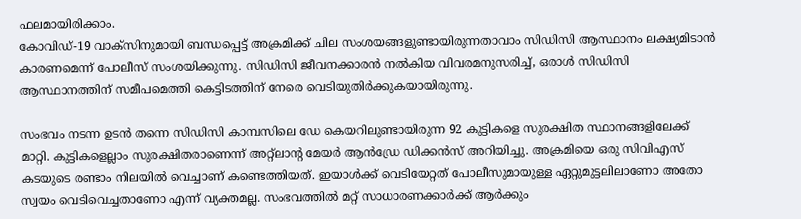ഫലമായിരിക്കാം.
കോവിഡ്-19 വാക്സിനുമായി ബന്ധപ്പെട്ട് അക്രമിക്ക് ചില സംശയങ്ങളുണ്ടായിരുന്നതാവാം സിഡിസി ആസ്ഥാനം ലക്ഷ്യമിടാൻ കാരണമെന്ന് പോലീസ് സംശയിക്കുന്നു. സിഡിസി ജീവനക്കാരൻ നൽകിയ വിവരമനുസരിച്ച്, ഒരാൾ സിഡിസി ആസ്ഥാനത്തിന് സമീപമെത്തി കെട്ടിടത്തിന് നേരെ വെടിയുതിർക്കുകയായിരുന്നു.

സംഭവം നടന്ന ഉടൻ തന്നെ സിഡിസി കാമ്പസിലെ ഡേ കെയറിലുണ്ടായിരുന്ന 92 കുട്ടികളെ സുരക്ഷിത സ്ഥാനങ്ങളിലേക്ക് മാറ്റി. കുട്ടികളെല്ലാം സുരക്ഷിതരാണെന്ന് അറ്റ്‌ലാന്റ മേയർ ആൻഡ്രേ ഡിക്കൻസ് അറിയിച്ചു. അക്രമിയെ ഒരു സിവിഎസ് കടയുടെ രണ്ടാം നിലയിൽ വെച്ചാണ് കണ്ടെത്തിയത്. ഇയാൾക്ക് വെടിയേറ്റത് പോലീസുമായുള്ള ഏറ്റുമുട്ടലിലാണോ അതോ സ്വയം വെടിവെച്ചതാണോ എന്ന് വ്യക്തമല്ല. സംഭവത്തിൽ മറ്റ് സാധാരണക്കാർക്ക് ആർക്കും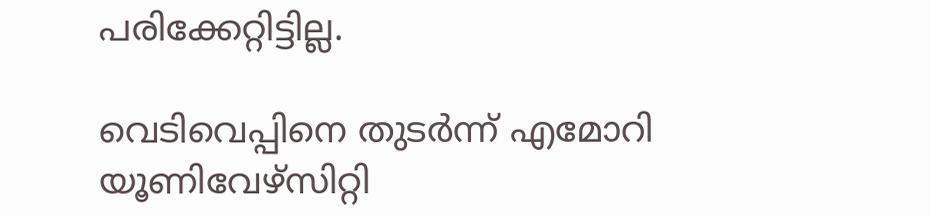പരിക്കേറ്റിട്ടില്ല.

വെടിവെപ്പിനെ തുടർന്ന് എമോറി യൂണിവേഴ്സിറ്റി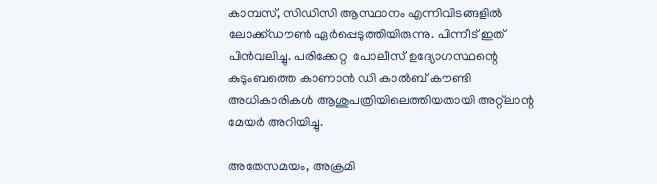കാമ്പസ്, സിഡിസി ആസ്ഥാനം എന്നിവിടങ്ങളിൽ ലോക്ക്ഡൗൺ ഏർപ്പെടുത്തിയിരുന്നു. പിന്നീട് ഇത് പിൻവലിച്ചു. പരിക്കേറ്റ  പോലീസ് ഉദ്യോഗസ്ഥന്റെ കുടുംബത്തെ കാണാൻ ഡി കാൽബ് കൗണ്ടി അധികാരികൾ ആശുപത്രിയിലെത്തിയതായി അറ്റ്‌ലാന്റ മേയർ അറിയിച്ചു.

അതേസമയം, അക്രമി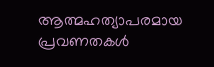ആത്മഹത്യാപരമായ പ്രവണതകൾ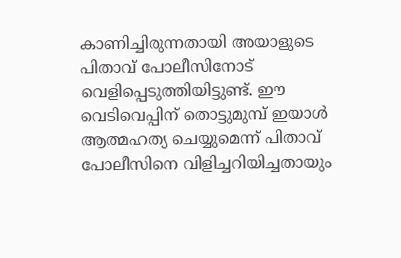കാണിച്ചിരുന്നതായി അയാളുടെ പിതാവ് പോലീസിനോട് വെളിപ്പെടുത്തിയിട്ടുണ്ട്. ഈ വെടിവെപ്പിന് തൊട്ടുമുമ്പ് ഇയാൾ ആത്മഹത്യ ചെയ്യുമെന്ന് പിതാവ് പോലീസിനെ വിളിച്ചറിയിച്ചതായും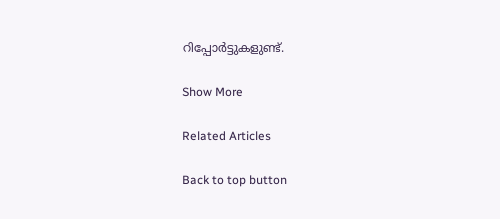റിപ്പോർട്ടുകളുണ്ട്.

Show More

Related Articles

Back to top button